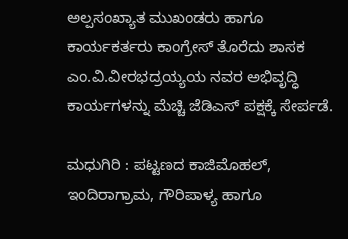ಅಲ್ಪಸಂಖ್ಯಾತ ಮುಖಂಡರು ಹಾಗೂ ಕಾರ್ಯಕರ್ತರು ಕಾಂಗ್ರೇಸ್ ತೊರೆದು ಶಾಸಕ ಎಂ.ವಿ.ವೀರಭದ್ರಯ್ಯಯ ನವರ ಅಭಿವೃದ್ಧಿ ಕಾರ್ಯಗಳನ್ನು ಮೆಚ್ಚಿ ಜೆಡಿಎಸ್ ಪಕ್ಷಕ್ಕೆ ಸೇರ್ಪಡೆ.

ಮಧುಗಿರಿ : ಪಟ್ಟಣದ ಕಾಜಿಮೊಹಲ್, ಇಂದಿರಾಗ್ರಾಮ, ಗೌರಿಪಾಳ್ಯ ಹಾಗೂ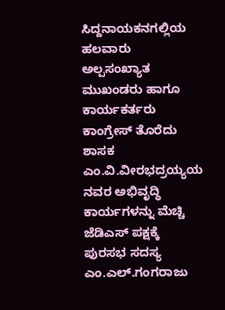ಸಿದ್ದನಾಯಕನಗಲ್ಲಿಯ ಹಲವಾರು ಅಲ್ಪಸಂಖ್ಯಾತ ಮುಖಂಡರು ಹಾಗೂ ಕಾರ್ಯಕರ್ತರು ಕಾಂಗ್ರೇಸ್ ತೊರೆದು ಶಾಸಕ ಎಂ.ವಿ.ವೀರಭದ್ರಯ್ಯಯ ನವರ ಅಭಿವೃದ್ಧಿ ಕಾರ್ಯಗಳನ್ನು ಮೆಚ್ಚಿ ಜೆಡಿಎಸ್ ಪಕ್ಷಕ್ಕೆ ಪುರಸಭ ಸದಸ್ಯ ಎಂ.ಎಲ್.ಗಂಗರಾಜು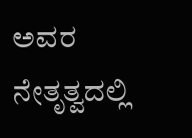ಅವರ ನೇತೃತ್ವದಲ್ಲಿ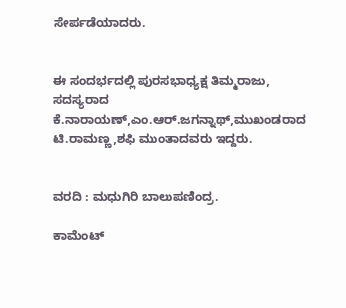ಸೇರ್ಪಡೆಯಾದರು.


ಈ ಸಂದರ್ಭದಲ್ಲಿ ಪುರಸಭಾಧ್ಯಕ್ಷ ತಿಮ್ಮರಾಜು, ಸದಸ್ಯರಾದ ಕೆ.ನಾರಾಯಣ್,ಎಂ.ಆರ್.ಜಗನ್ನಾಥ್,ಮುಖಂಡರಾದ ಟಿ.ರಾಮಣ್ಣ,ಶಫಿ ಮುಂತಾದವರು ಇದ್ದರು.


ವರದಿ : ಮಧುಗಿರಿ ಬಾಲುಪಣಿಂದ್ರ.

ಕಾಮೆಂಟ್‌‌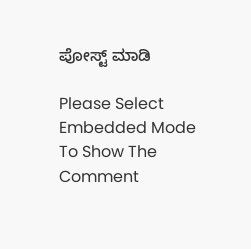ಪೋಸ್ಟ್‌ ಮಾಡಿ

Please Select Embedded Mode To Show The Comment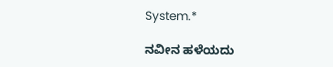System.*

ನವೀನ ಹಳೆಯದು